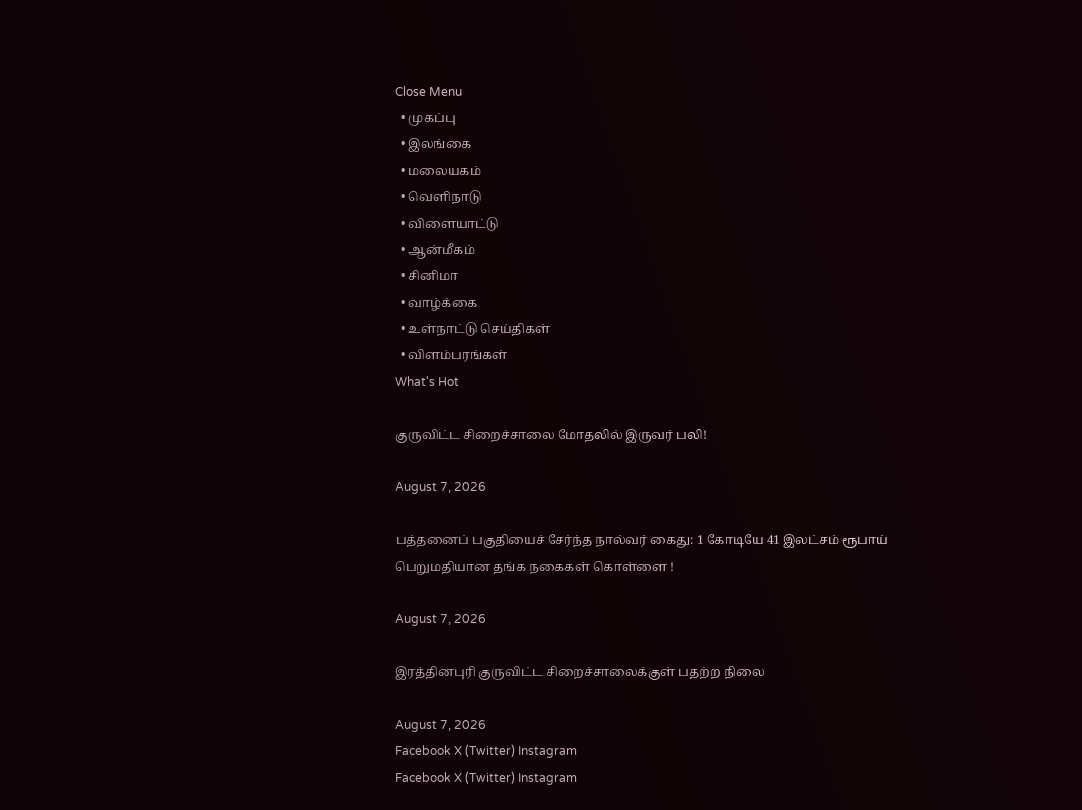Close Menu
  • முகப்பு
  • இலங்கை
  • மலையகம்
  • வெளிநாடு
  • விளையாட்டு
  • ஆன்மீகம்
  • சினிமா
  • வாழ்க்கை
  • உள்நாட்டு செய்திகள்
  • விளம்பரங்கள்
What's Hot

குருவிட்ட சிறைச்சாலை மோதலில் இருவர் பலி!

August 7, 2026

பத்தனைப் பகுதியைச் சேர்ந்த நால்வர் கைது: 1 கோடியே 41 இலட்சம் ரூபாய் பெறுமதியான தங்க நகைகள் கொள்ளை !

August 7, 2026

இரத்தினபுரி குருவிட்ட சிறைச்சாலைக்குள் பதற்ற நிலை

August 7, 2026
Facebook X (Twitter) Instagram
Facebook X (Twitter) Instagram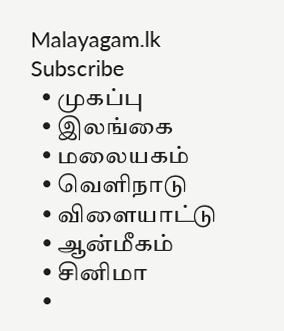Malayagam.lk
Subscribe
  • முகப்பு
  • இலங்கை
  • மலையகம்
  • வெளிநாடு
  • விளையாட்டு
  • ஆன்மீகம்
  • சினிமா
  •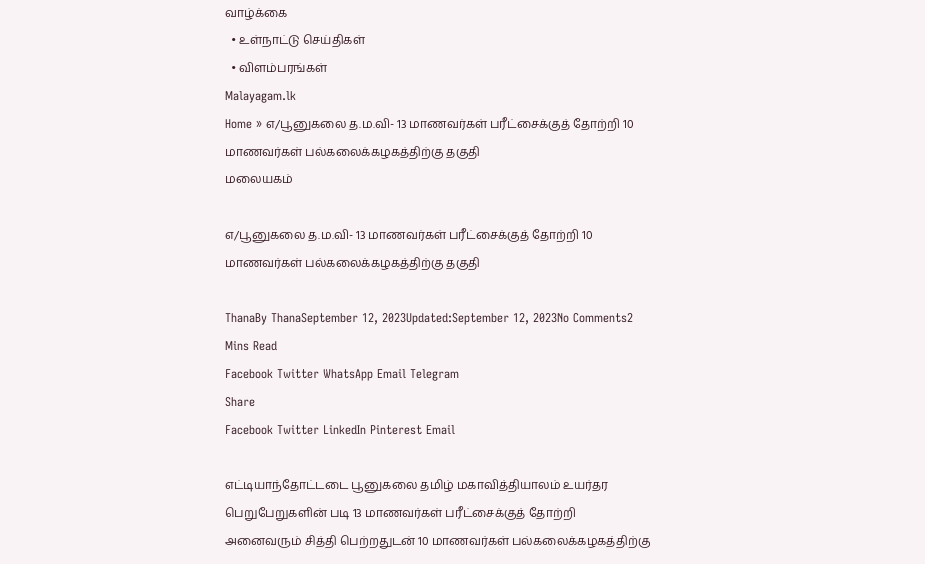வாழ்க்கை
  • உள்நாட்டு செய்திகள்
  • விளம்பரங்கள்
Malayagam.lk
Home » எ/பூனுகலை த.ம.வி- 13 மாணவர்கள் பரீட்சைக்குத் தோற்றி 10 மாணவர்கள் பல்கலைக்கழகத்திற்கு தகுதி
மலையகம்

எ/பூனுகலை த.ம.வி- 13 மாணவர்கள் பரீட்சைக்குத் தோற்றி 10 மாணவர்கள் பல்கலைக்கழகத்திற்கு தகுதி

ThanaBy ThanaSeptember 12, 2023Updated:September 12, 2023No Comments2 Mins Read
Facebook Twitter WhatsApp Email Telegram
Share
Facebook Twitter LinkedIn Pinterest Email

எட்டியாந்தோட்டடை பூனுகலை தமிழ் மகாவித்தியாலம் உயர்தர பெறுபேறுகளின் படி 13 மாணவர்கள் பரீட்சைக்குத் தோற்றி அனைவரும் சித்தி பெற்றதுடன் 10 மாணவர்கள் பல்கலைக்கழகத்திற்கு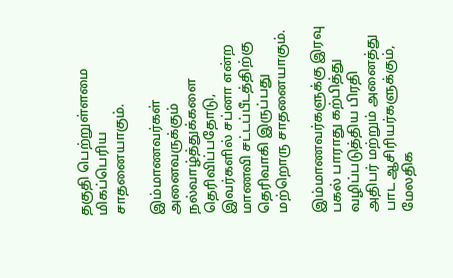தகுதி பெற்றுள்ளமை மிகப்பெரிய சாதனையாகும்.

இம்மாணவர்கள் அனைவருக்கும் நல்வாழ்த்துக்களை தெரிவிப்பதோடு, இவர்களில் சப்னா என்ற மாணவி சட்டப்பீடத்திற்கு தெரிவாகி இருப்பது மற்றொரு சாதனையாகும்.

இம்மாணவர்களுக்கு இரவு பகல் பாராது கற்பித்து வழிப்படுத்திய பிரதி அதிபர் மற்றும் அனைத்து பாட ஆசிரியர்களுக்கும், மேலதிக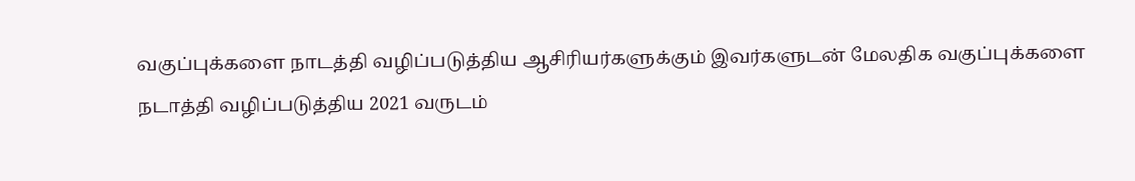வகுப்புக்களை நாடத்தி வழிப்படுத்திய ஆசிரியர்களுக்கும் இவர்களுடன் மேலதிக வகுப்புக்களை நடாத்தி வழிப்படுத்திய 2021 வருடம்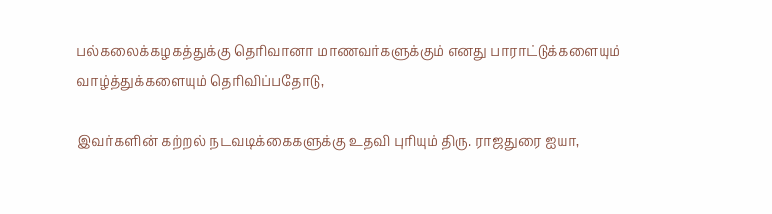பல்கலைக்கழகத்துக்கு தெரிவானா மாணவர்களுக்கும் எனது பாராட்டுக்களையும் வாழ்த்துக்களையும் தெரிவிப்பதோடு,

இவர்களின் கற்றல் நடவடிக்கைகளுக்கு உதவி புரியும் திரு. ராஜதுரை ஐயா,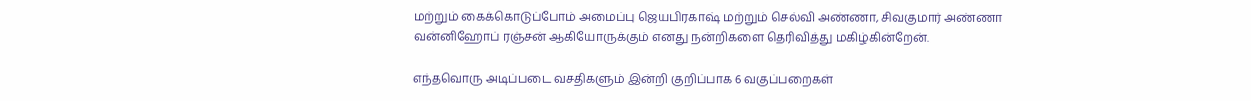மற்றும் கைக்கொடுப்போம் அமைப்பு ஜெயபிரகாஷ் மற்றும் செல்வி அண்ணா, சிவகுமார் அண்ணா வன்னிஹோப் ரஞ்சன் ஆகியோருக்கும் எனது நன்றிகளை தெரிவித்து மகிழ்கின்றேன்.

எந்தவொரு அடிப்படை வசதிகளும் இன்றி குறிப்பாக 6 வகுப்பறைகள்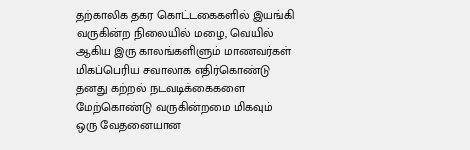தற்காலிக தகர கொட்டகைகளில் இயங்கி வருகின்ற நிலையில் மழை, வெயில் ஆகிய இரு காலங்களிளும் மாணவர்கள் மிகப்பெரிய சவாலாக எதிர்கொண்டு தனது கற்றல் நடவடிக்கைகளை மேற்கொண்டு வருகின்றமை மிகவும் ஒரு வேதனையான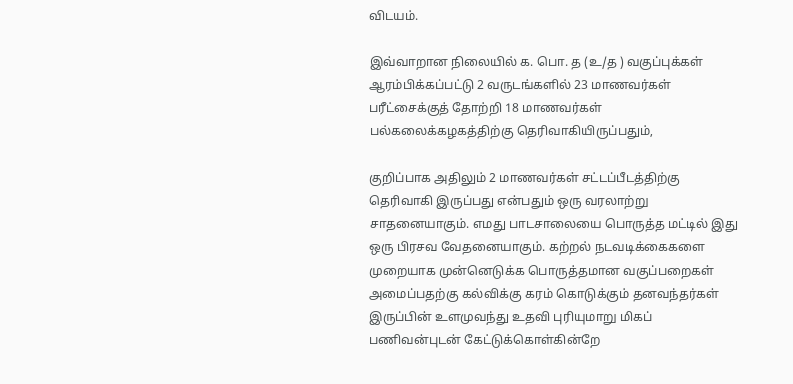விடயம்.

இவ்வாறான நிலையில் க. பொ. த (உ/த ) வகுப்புக்கள் ஆரம்பிக்கப்பட்டு 2 வருடங்களில் 23 மாணவர்கள் பரீட்சைக்குத் தோற்றி 18 மாணவர்கள் பல்கலைக்கழகத்திற்கு தெரிவாகியிருப்பதும்,

குறிப்பாக அதிலும் 2 மாணவர்கள் சட்டப்பீடத்திற்கு தெரிவாகி இருப்பது என்பதும் ஒரு வரலாற்று சாதனையாகும். எமது பாடசாலையை பொருத்த மட்டில் இது ஒரு பிரசவ வேதனையாகும். கற்றல் நடவடிக்கைகளை முறையாக முன்னெடுக்க பொருத்தமான வகுப்பறைகள் அமைப்பதற்கு கல்விக்கு கரம் கொடுக்கும் தனவந்தர்கள் இருப்பின் உளமுவந்து உதவி புரியுமாறு மிகப் பணிவன்புடன் கேட்டுக்கொள்கின்றே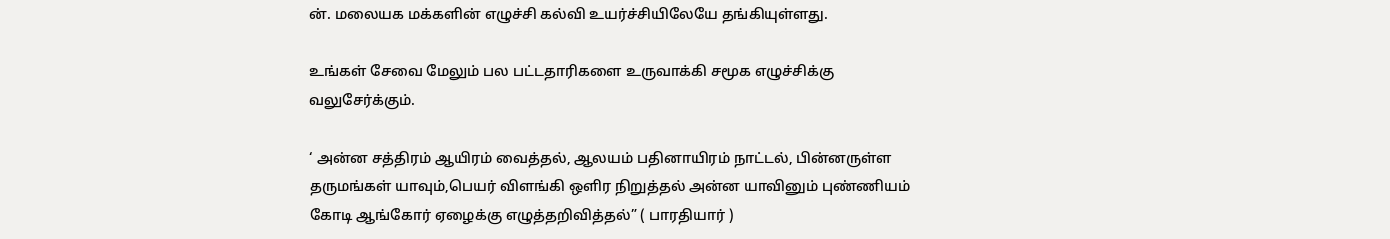ன். மலையக மக்களின் எழுச்சி கல்வி உயர்ச்சியிலேயே தங்கியுள்ளது.

உங்கள் சேவை மேலும் பல பட்டதாரிகளை உருவாக்கி சமூக எழுச்சிக்கு வலுசேர்க்கும்.

‘ அன்ன சத்திரம் ஆயிரம் வைத்தல், ஆலயம் பதினாயிரம் நாட்டல், பின்னருள்ள தருமங்கள் யாவும்,பெயர் விளங்கி ஒளிர நிறுத்தல் அன்ன யாவினும் புண்ணியம் கோடி ஆங்கோர் ஏழைக்கு எழுத்தறிவித்தல்” ( பாரதியார் )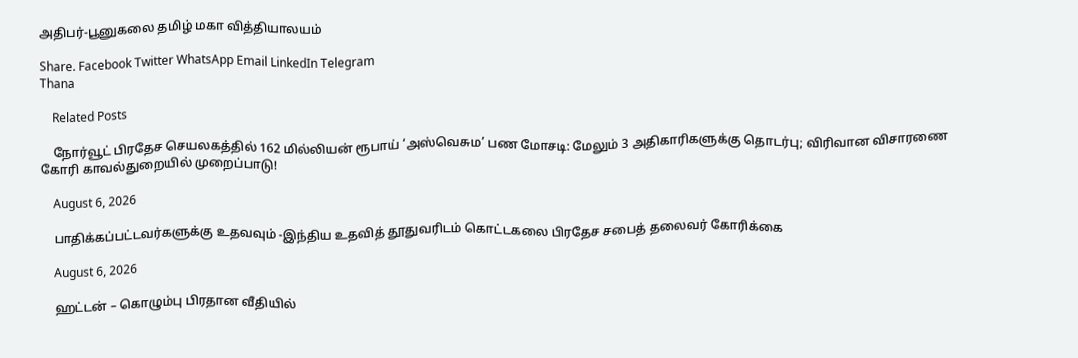அதிபர்-பூனுகலை தமிழ் மகா வித்தியாலயம்

Share. Facebook Twitter WhatsApp Email LinkedIn Telegram
Thana

    Related Posts

    நோர்வூட் பிரதேச செயலகத்தில் 162 மில்லியன் ரூபாய் ‘அஸ்வெசும’ பண மோசடி: மேலும் 3 அதிகாரிகளுக்கு தொடர்பு; விரிவான விசாரணை கோரி காவல்துறையில் முறைப்பாடு!

    August 6, 2026

    பாதிக்கப்பட்டவர்களுக்கு உதவவும் -இந்திய உதவித் தூதுவரிடம் கொட்டகலை பிரதேச சபைத் தலைவர் கோரிக்கை

    August 6, 2026

    ஹட்டன் – கொழும்பு பிரதான வீதியில்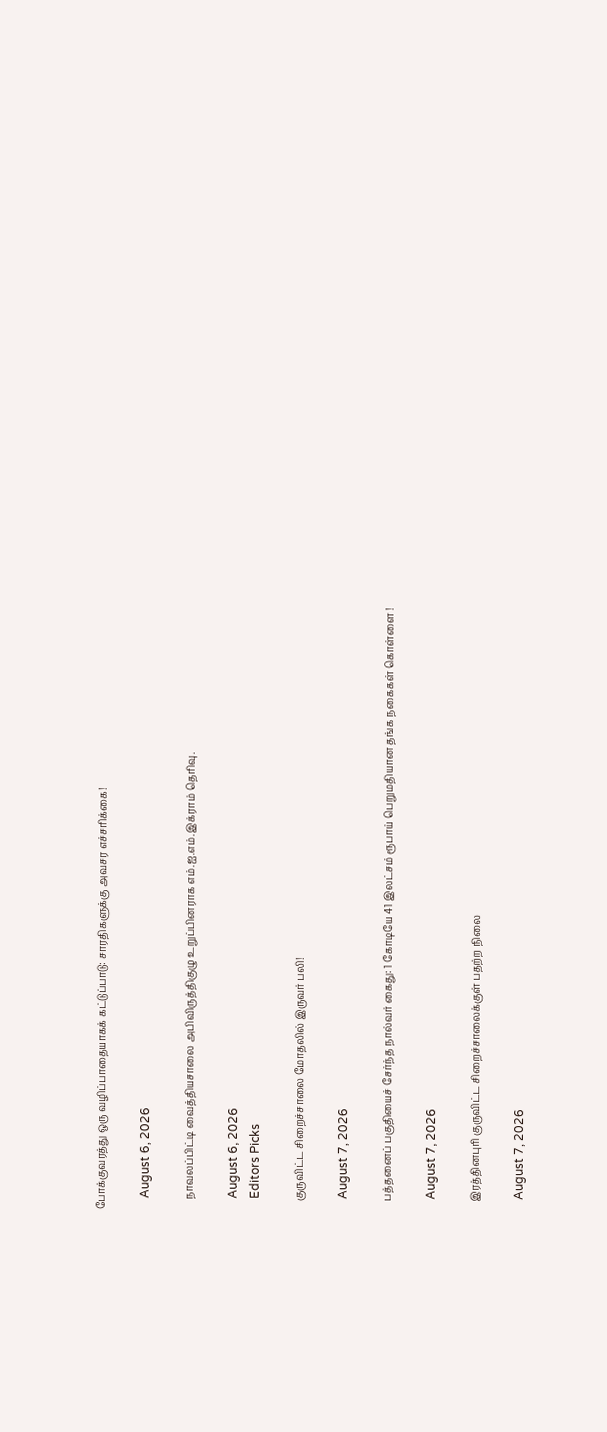போக்குவரத்து ஒரு வழிப்பாதையாகக் கட்டுப்பாடு: சாரதிகளுக்கு அவசர எச்சரிக்கை!

    August 6, 2026

    நாவலப்பிட்டி வைத்தியசாலை அபிவிருத்திகுழு உறுப்பினராக எம்.ஐ.எம்.இக்ராம் தெரிவு.

    August 6, 2026
    Editors Picks

    குருவிட்ட சிறைச்சாலை மோதலில் இருவர் பலி!

    August 7, 2026

    பத்தனைப் பகுதியைச் சேர்ந்த நால்வர் கைது: 1 கோடியே 41 இலட்சம் ரூபாய் பெறுமதியான தங்க நகைகள் கொள்ளை !

    August 7, 2026

    இரத்தினபுரி குருவிட்ட சிறைச்சாலைக்குள் பதற்ற நிலை

    August 7, 2026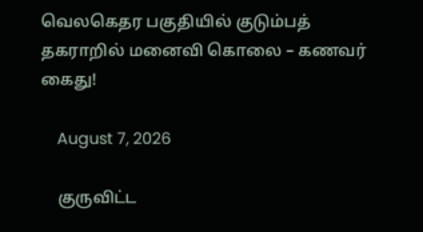வெலகெதர பகுதியில் குடும்பத் தகராறில் மனைவி கொலை – கணவர் கைது!

    August 7, 2026

    குருவிட்ட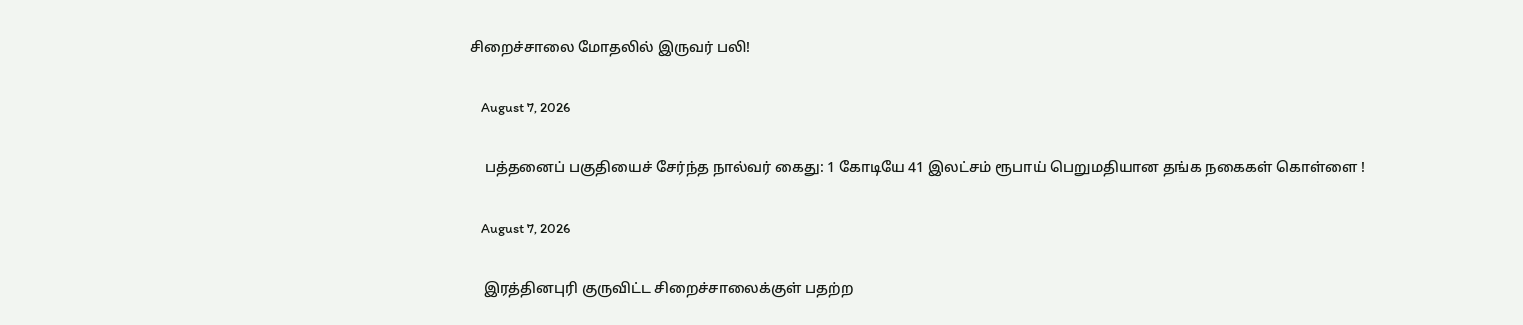சிறைச்சாலை மோதலில் இருவர் பலி!

    August 7, 2026

    பத்தனைப் பகுதியைச் சேர்ந்த நால்வர் கைது: 1 கோடியே 41 இலட்சம் ரூபாய் பெறுமதியான தங்க நகைகள் கொள்ளை !

    August 7, 2026

    இரத்தினபுரி குருவிட்ட சிறைச்சாலைக்குள் பதற்ற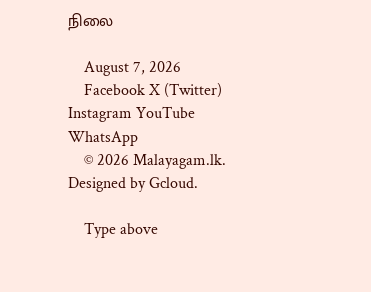நிலை

    August 7, 2026
    Facebook X (Twitter) Instagram YouTube WhatsApp
    © 2026 Malayagam.lk. Designed by Gcloud.

    Type above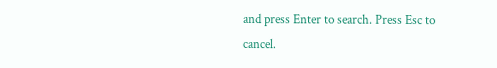and press Enter to search. Press Esc to cancel.